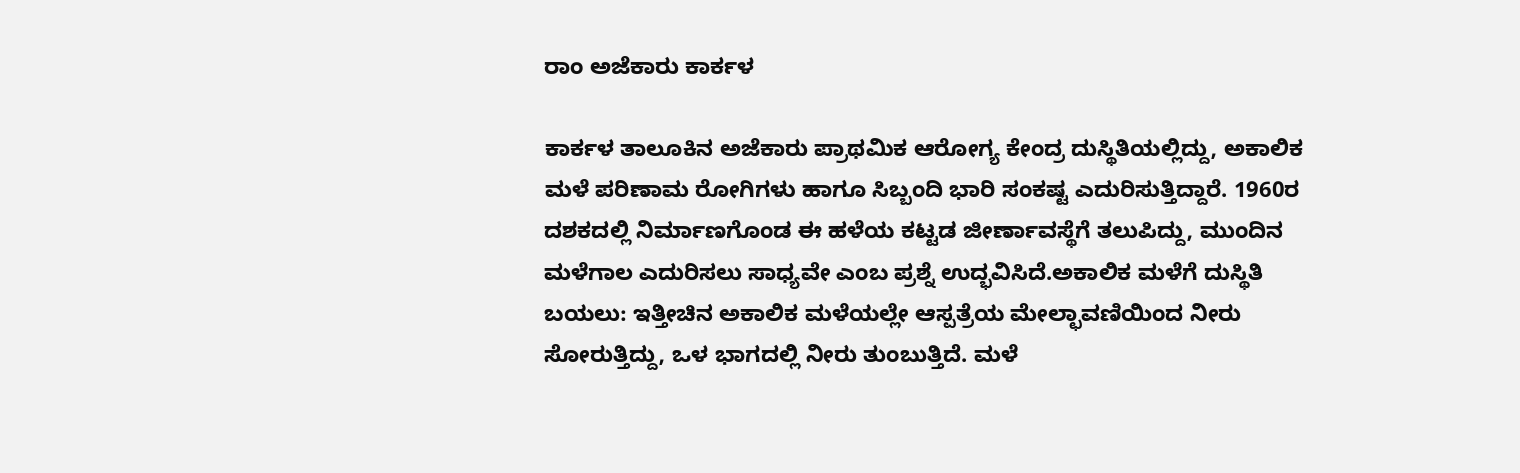ರಾಂ ಅಜೆಕಾರು ಕಾರ್ಕಳ

ಕಾರ್ಕಳ ತಾಲೂಕಿನ ಅಜೆಕಾರು ಪ್ರಾಥಮಿಕ ಆರೋಗ್ಯ ಕೇಂದ್ರ ದುಸ್ಥಿತಿಯಲ್ಲಿದ್ದು, ಅಕಾಲಿಕ ಮಳೆ ಪರಿಣಾಮ ರೋಗಿಗಳು ಹಾಗೂ ಸಿಬ್ಬಂದಿ ಭಾರಿ ಸಂಕಷ್ಟ ಎದುರಿಸುತ್ತಿದ್ದಾರೆ. 1960ರ ದಶಕದಲ್ಲಿ ನಿರ್ಮಾಣಗೊಂಡ ಈ ಹಳೆಯ ಕಟ್ಟಡ ಜೀರ್ಣಾವಸ್ಥೆಗೆ ತಲುಪಿದ್ದು, ಮುಂದಿನ ಮಳೆಗಾಲ ಎದುರಿಸಲು ಸಾಧ್ಯವೇ ಎಂಬ ಪ್ರಶ್ನೆ ಉದ್ಭವಿಸಿದೆ.ಅಕಾಲಿಕ ಮಳೆಗೆ ದುಸ್ಥಿತಿ ಬಯಲು: ಇತ್ತೀಚಿನ ಅಕಾಲಿಕ ಮಳೆಯಲ್ಲೇ ಆಸ್ಪತ್ರೆಯ ಮೇಲ್ಛಾವಣಿಯಿಂದ ನೀರು ಸೋರುತ್ತಿದ್ದು, ಒಳ ಭಾಗದಲ್ಲಿ ನೀರು ತುಂಬುತ್ತಿದೆ. ಮಳೆ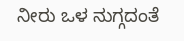ನೀರು ಒಳ ನುಗ್ಗದಂತೆ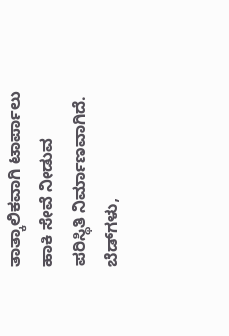ತಾತ್ಕಾಲಿಕವಾಗಿ ಟಾರ್ಪಾಲು ಹಾಕಿ ಸೇವೆ ನೀಡುವ ಪರಿಸ್ಥಿತಿ ನಿರ್ಮಾಣವಾಗಿದೆ. ಬೆಡ್‌ಗಳು,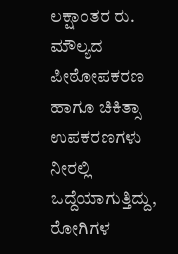ಲಕ್ಷಾಂತರ ರು. ಮೌಲ್ಯದ ಪೀಠೋಪಕರಣ ಹಾಗೂ ಚಿಕಿತ್ಸಾ ಉಪಕರಣಗಳು ನೀರಲ್ಲಿ ಒದ್ದೆಯಾಗುತ್ತಿದ್ದು, ರೋಗಿಗಳ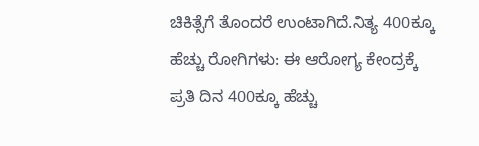ಚಿಕಿತ್ಸೆಗೆ ತೊಂದರೆ ಉಂಟಾಗಿದೆ.ನಿತ್ಯ 400ಕ್ಕೂ ಹೆಚ್ಚು ರೋಗಿಗಳು: ಈ ಆರೋಗ್ಯ ಕೇಂದ್ರಕ್ಕೆ ಪ್ರತಿ ದಿನ 400ಕ್ಕೂ ಹೆಚ್ಚು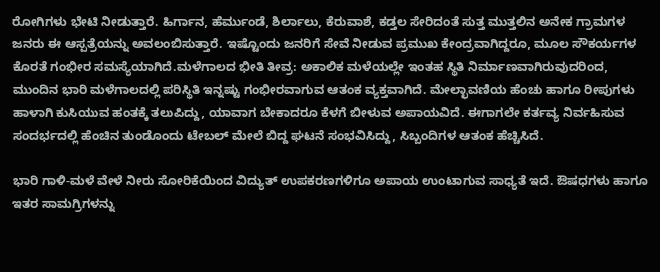ರೋಗಿಗಳು ಭೇಟಿ ನೀಡುತ್ತಾರೆ. ಹಿರ್ಗಾನ, ಹೆರ್ಮುಂಡೆ, ಶಿರ್ಲಾಲು, ಕೆರುವಾಶೆ, ಕಡ್ತಲ ಸೇರಿದಂತೆ ಸುತ್ತ ಮುತ್ತಲಿನ ಅನೇಕ ಗ್ರಾಮಗಳ ಜನರು ಈ ಆಸ್ಪತ್ರೆಯನ್ನು ಅವಲಂಬಿಸುತ್ತಾರೆ. ಇಷ್ಟೊಂದು ಜನರಿಗೆ ಸೇವೆ ನೀಡುವ ಪ್ರಮುಖ ಕೇಂದ್ರವಾಗಿದ್ದರೂ, ಮೂಲ ಸೌಕರ್ಯಗಳ ಕೊರತೆ ಗಂಭೀರ ಸಮಸ್ಯೆಯಾಗಿದೆ.ಮಳೆಗಾಲದ ಭೀತಿ ತೀವ್ರ: ಅಕಾಲಿಕ ಮಳೆಯಲ್ಲೇ ಇಂತಹ ಸ್ಥಿತಿ ನಿರ್ಮಾಣವಾಗಿರುವುದರಿಂದ, ಮುಂದಿನ ಭಾರಿ ಮಳೆಗಾಲದಲ್ಲಿ ಪರಿಸ್ಥಿತಿ ಇನ್ನಷ್ಟು ಗಂಭೀರವಾಗುವ ಆತಂಕ ವ್ಯಕ್ತವಾಗಿದೆ. ಮೇಲ್ಛಾವಣಿಯ ಹೆಂಚು ಹಾಗೂ ರೀಪುಗಳು ಹಾಳಾಗಿ ಕುಸಿಯುವ ಹಂತಕ್ಕೆ ತಲುಪಿದ್ದು, ಯಾವಾಗ ಬೇಕಾದರೂ ಕೆಳಗೆ ಬೀಳುವ ಅಪಾಯವಿದೆ. ಈಗಾಗಲೇ ಕರ್ತವ್ಯ ನಿರ್ವಹಿಸುವ ಸಂದರ್ಭದಲ್ಲಿ ಹೆಂಚಿನ ತುಂಡೊಂದು ಟೇಬಲ್ ಮೇಲೆ ಬಿದ್ದ ಘಟನೆ ಸಂಭವಿಸಿದ್ದು, ಸಿಬ್ಬಂದಿಗಳ ಆತಂಕ ಹೆಚ್ಚಿಸಿದೆ.

ಭಾರಿ ಗಾಳಿ-ಮಳೆ ವೇಳೆ ನೀರು ಸೋರಿಕೆಯಿಂದ ವಿದ್ಯುತ್ ಉಪಕರಣಗಳಿಗೂ ಅಪಾಯ ಉಂಟಾಗುವ ಸಾಧ್ಯತೆ ಇದೆ. ಔಷಧಗಳು ಹಾಗೂ ಇತರ ಸಾಮಗ್ರಿಗಳನ್ನು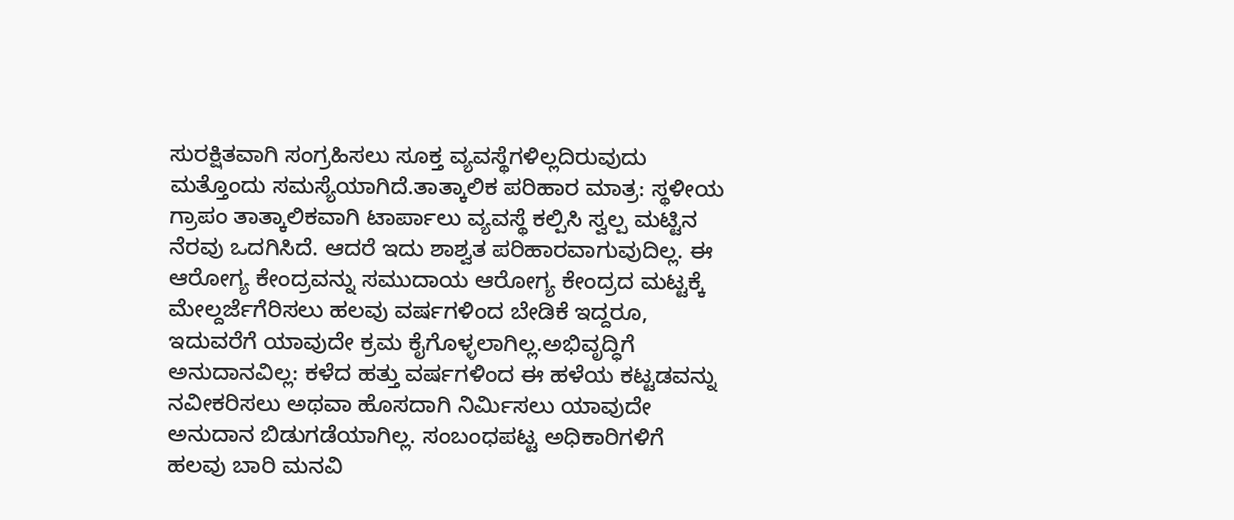ಸುರಕ್ಷಿತವಾಗಿ ಸಂಗ್ರಹಿಸಲು ಸೂಕ್ತ ವ್ಯವಸ್ಥೆಗಳಿಲ್ಲದಿರುವುದು ಮತ್ತೊಂದು ಸಮಸ್ಯೆಯಾಗಿದೆ.ತಾತ್ಕಾಲಿಕ ಪರಿಹಾರ ಮಾತ್ರ: ಸ್ಥಳೀಯ ಗ್ರಾಪಂ ತಾತ್ಕಾಲಿಕವಾಗಿ ಟಾರ್ಪಾಲು ವ್ಯವಸ್ಥೆ ಕಲ್ಪಿಸಿ ಸ್ವಲ್ಪ ಮಟ್ಟಿನ ನೆರವು ಒದಗಿಸಿದೆ. ಆದರೆ ಇದು ಶಾಶ್ವತ ಪರಿಹಾರವಾಗುವುದಿಲ್ಲ. ಈ ಆರೋಗ್ಯ ಕೇಂದ್ರವನ್ನು ಸಮುದಾಯ ಆರೋಗ್ಯ ಕೇಂದ್ರದ ಮಟ್ಟಕ್ಕೆ ಮೇಲ್ದರ್ಜೆಗೆರಿಸಲು ಹಲವು ವರ್ಷಗಳಿಂದ ಬೇಡಿಕೆ ಇದ್ದರೂ, ಇದುವರೆಗೆ ಯಾವುದೇ ಕ್ರಮ ಕೈಗೊಳ್ಳಲಾಗಿಲ್ಲ.ಅಭಿವೃದ್ಧಿಗೆ ಅನುದಾನವಿಲ್ಲ: ಕಳೆದ ಹತ್ತು ವರ್ಷಗಳಿಂದ ಈ ಹಳೆಯ ಕಟ್ಟಡವನ್ನು ನವೀಕರಿಸಲು ಅಥವಾ ಹೊಸದಾಗಿ ನಿರ್ಮಿಸಲು ಯಾವುದೇ ಅನುದಾನ ಬಿಡುಗಡೆಯಾಗಿಲ್ಲ. ಸಂಬಂಧಪಟ್ಟ ಅಧಿಕಾರಿಗಳಿಗೆ ಹಲವು ಬಾರಿ ಮನವಿ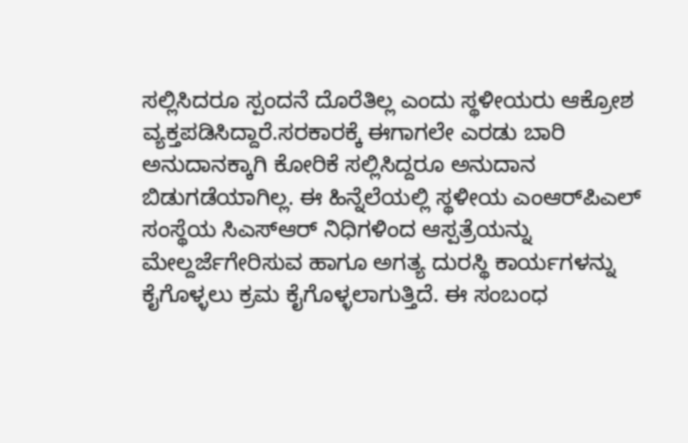ಸಲ್ಲಿಸಿದರೂ ಸ್ಪಂದನೆ ದೊರೆತಿಲ್ಲ ಎಂದು ಸ್ಥಳೀಯರು ಆಕ್ರೋಶ ವ್ಯಕ್ತಪಡಿಸಿದ್ದಾರೆ.ಸರಕಾರಕ್ಕೆ ಈಗಾಗಲೇ ಎರಡು ಬಾರಿ ಅನುದಾನಕ್ಕಾಗಿ ಕೋರಿಕೆ ಸಲ್ಲಿಸಿದ್ದರೂ ಅನುದಾನ ಬಿಡುಗಡೆಯಾಗಿಲ್ಲ. ಈ ಹಿನ್ನೆಲೆಯಲ್ಲಿ ಸ್ಥಳೀಯ ಎಂಆರ್‌ಪಿಎಲ್ ಸಂಸ್ಥೆಯ ಸಿಎಸ್‌ಆರ್ ನಿಧಿಗಳಿಂದ ಆಸ್ಪತ್ರೆಯನ್ನು ಮೇಲ್ದರ್ಜೆಗೇರಿಸುವ ಹಾಗೂ ಅಗತ್ಯ ದುರಸ್ಥಿ ಕಾರ್ಯಗಳನ್ನು ಕೈಗೊಳ್ಳಲು ಕ್ರಮ ಕೈಗೊಳ್ಳಲಾಗುತ್ತಿದೆ. ಈ ಸಂಬಂಧ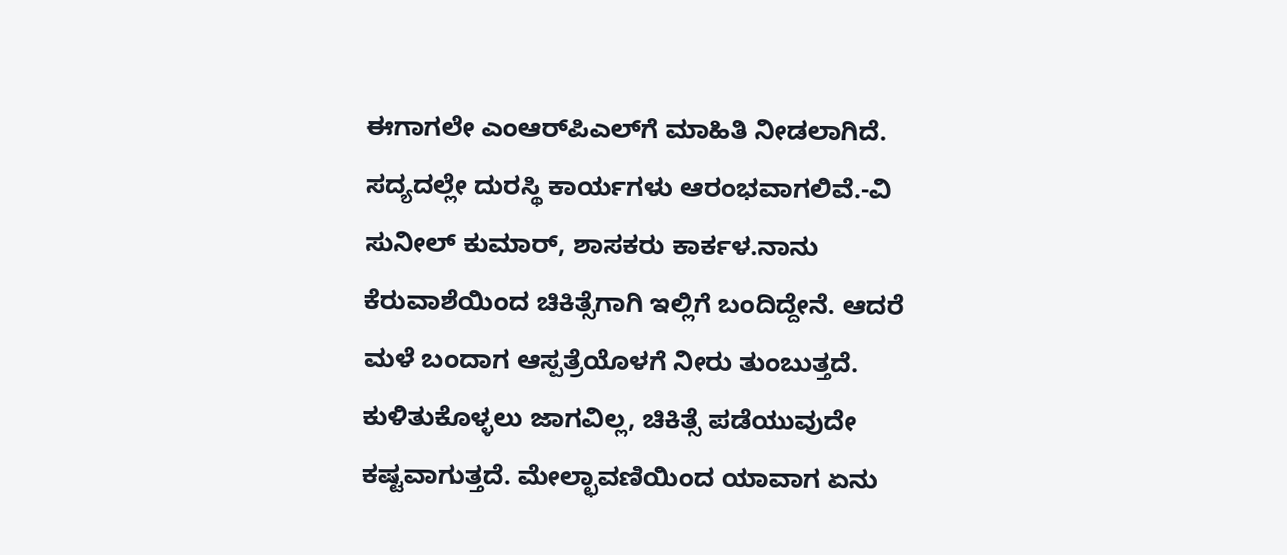ಈಗಾಗಲೇ ಎಂಆರ್‌ಪಿಎಲ್‌ಗೆ ಮಾಹಿತಿ ನೀಡಲಾಗಿದೆ. ಸದ್ಯದಲ್ಲೇ ದುರಸ್ಥಿ ಕಾರ್ಯಗಳು ಆರಂಭವಾಗಲಿವೆ.-ವಿ ಸುನೀಲ್ ಕುಮಾರ್, ಶಾಸಕರು ಕಾರ್ಕಳ.ನಾನು ಕೆರುವಾಶೆಯಿಂದ ಚಿಕಿತ್ಸೆಗಾಗಿ ಇಲ್ಲಿಗೆ ಬಂದಿದ್ದೇನೆ. ಆದರೆ ಮಳೆ ಬಂದಾಗ ಆಸ್ಪತ್ರೆಯೊಳಗೆ ನೀರು ತುಂಬುತ್ತದೆ. ಕುಳಿತುಕೊಳ್ಳಲು ಜಾಗವಿಲ್ಲ, ಚಿಕಿತ್ಸೆ ಪಡೆಯುವುದೇ ಕಷ್ಟವಾಗುತ್ತದೆ. ಮೇಲ್ಛಾವಣಿಯಿಂದ ಯಾವಾಗ ಏನು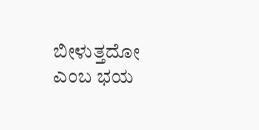ಬೀಳುತ್ತದೋ ಎಂಬ ಭಯ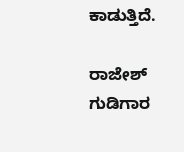ಕಾಡುತ್ತಿದೆ.

ರಾಜೇಶ್ ಗುಡಿಗಾರ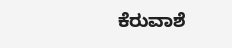ಕೆರುವಾಶೆ